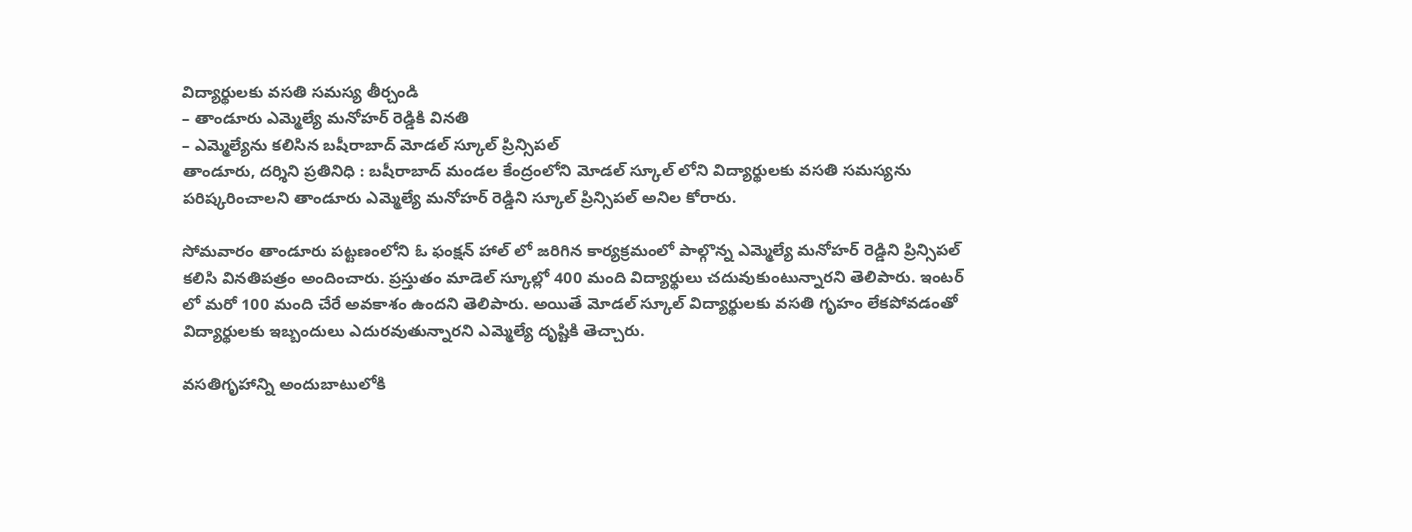విద్యార్థులకు వసతి సమస్య తీర్చండి
– తాండూరు ఎమ్మెల్యే మనోహర్ రెడ్డికి వినతి
– ఎమ్మెల్యేను కలిసిన బషీరాబాద్ మోడల్ స్కూల్ ప్రిన్సిపల్
తాండూరు, దర్శిని ప్రతినిధి : బషీరాబాద్ మండల కేంద్రంలోని మోడల్ స్కూల్ లోని విద్యార్థులకు వసతి సమస్యను పరిష్కరించాలని తాండూరు ఎమ్మెల్యే మనోహర్ రెడ్డిని స్కూల్ ప్రిన్సిపల్ అనిల కోరారు.

సోమవారం తాండూరు పట్టణంలోని ఓ ఫంక్షన్ హాల్ లో జరిగిన కార్యక్రమంలో పాల్గొన్న ఎమ్మెల్యే మనోహర్ రెడ్డిని ప్రిన్సిపల్ కలిసి వినతిపత్రం అందించారు. ప్రస్తుతం మాడెల్ స్కూల్లో 400 మంది విద్యార్థులు చదువుకుంటున్నారని తెలిపారు. ఇంటర్ లో మరో 100 మంది చేరే అవకాశం ఉందని తెలిపారు. అయితే మోడల్ స్కూల్ విద్యార్థులకు వసతి గృహం లేకపోవడంతో విద్యార్థులకు ఇబ్బందులు ఎదురవుతున్నారని ఎమ్మెల్యే దృష్టికి తెచ్చారు.

వసతిగృహాన్ని అందుబాటులోకి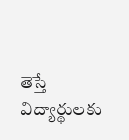తెస్తే విద్యార్థులకు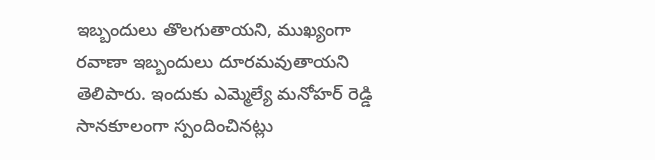ఇబ్బందులు తొలగుతాయని, ముఖ్యంగా రవాణా ఇబ్బందులు దూరమవుతాయని తెలిపారు. ఇందుకు ఎమ్మెల్యే మనోహర్ రెడ్డి సానకూలంగా స్పందించినట్లు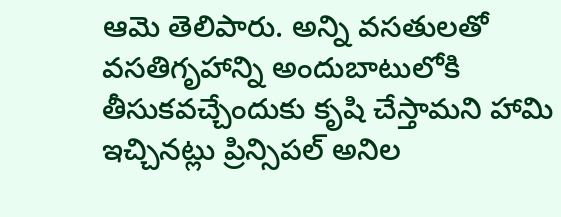ఆమె తెలిపారు. అన్ని వసతులతో వసతిగృహాన్ని అందుబాటులోకి తీసుకవచ్చేందుకు కృషి చేస్తామని హామి ఇచ్చినట్లు ప్రిన్సిపల్ అనిల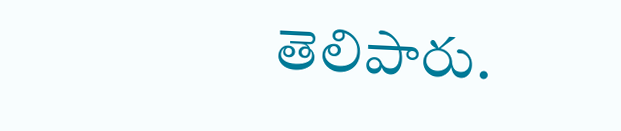తెలిపారు.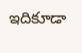ఇదికూడా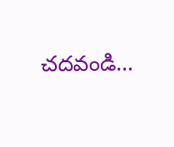చదవండి…